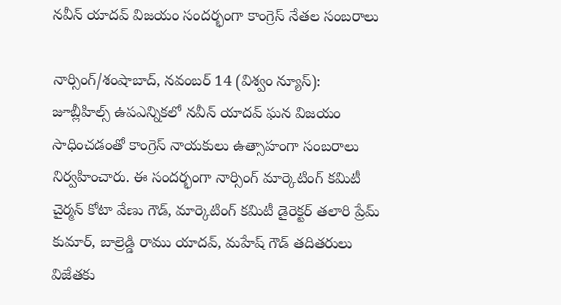నవీన్ యాదవ్ విజయం సందర్భంగా కాంగ్రెస్ నేతల సంబరాలు

నార్సింగ్/శంషాబాద్, నవంబర్ 14 (విశ్వం న్యూస్):
జూబ్లీహిల్స్ ఉపఎన్నికలో నవీన్ యాదవ్ ఘన విజయం సాధించడంతో కాంగ్రెస్ నాయకులు ఉత్సాహంగా సంబరాలు నిర్వహించారు. ఈ సందర్భంగా నార్సింగ్ మార్కెటింగ్ కమిటీ చైర్మన్ కోటా వేణు గౌడ్, మార్కెటింగ్ కమిటీ డైరెక్టర్ తలారి ప్రేమ్ కుమార్, బాల్రెడ్డి రాము యాదవ్, మహేష్ గౌడ్ తదితరులు విజేతకు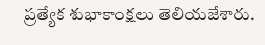ప్రత్యేక శుభాకాంక్షలు తెలియజేశారు.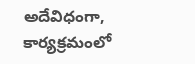అదేవిధంగా, కార్యక్రమంలో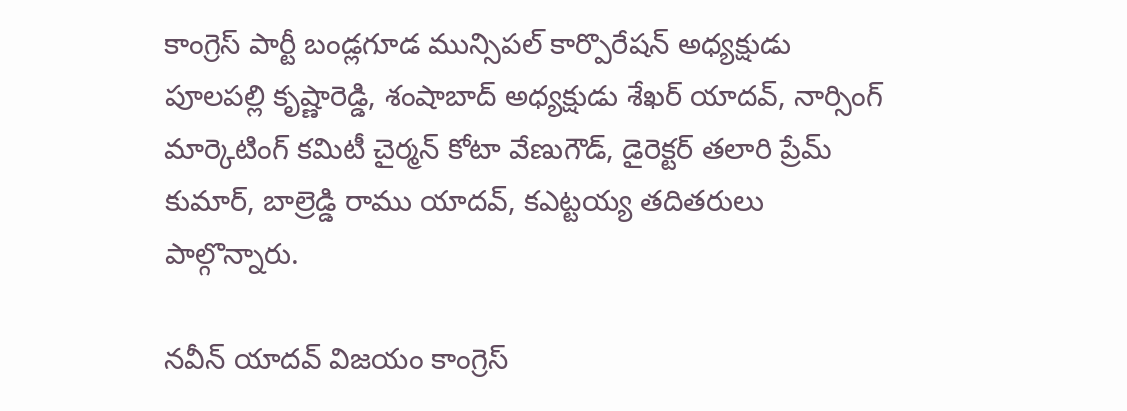కాంగ్రెస్ పార్టీ బండ్లగూడ మున్సిపల్ కార్పొరేషన్ అధ్యక్షుడు పూలపల్లి కృష్ణారెడ్డి, శంషాబాద్ అధ్యక్షుడు శేఖర్ యాదవ్, నార్సింగ్ మార్కెటింగ్ కమిటీ చైర్మన్ కోటా వేణుగౌడ్, డైరెక్టర్ తలారి ప్రేమ్ కుమార్, బాల్రెడ్డి రాము యాదవ్, కఎట్టయ్య తదితరులు పాల్గొన్నారు.

నవీన్ యాదవ్ విజయం కాంగ్రెస్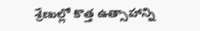శ్రేణుల్లో కొత్త ఉత్సాహాన్ని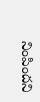నింపిందని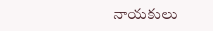నాయకులు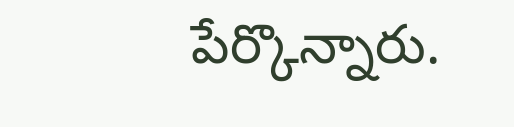పేర్కొన్నారు.